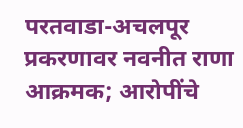परतवाडा-अचलपूर प्रकरणावर नवनीत राणा आक्रमक; आरोपींचे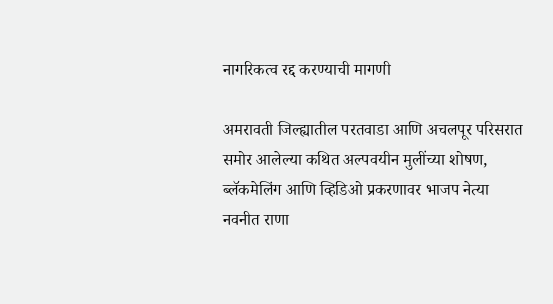नागरिकत्व रद्द करण्याची मागणी

अमरावती जिल्ह्यातील परतवाडा आणि अचलपूर परिसरात समोर आलेल्या कथित अल्पवयीन मुलींच्या शोषण, ब्लॅकमेलिंग आणि व्हिडिओ प्रकरणावर भाजप नेत्या नवनीत राणा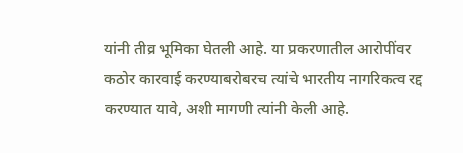यांनी तीव्र भूमिका घेतली आहे. या प्रकरणातील आरोपींवर कठोर कारवाई करण्याबरोबरच त्यांचे भारतीय नागरिकत्व रद्द करण्यात यावे, अशी मागणी त्यांनी केली आहे.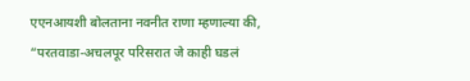एएनआयशी बोलताना नवनीत राणा म्हणाल्या की, “परतवाडा-अचलपूर परिसरात जे काही घडलं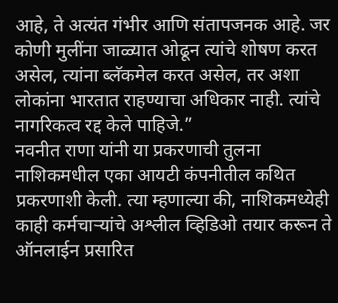आहे, ते अत्यंत गंभीर आणि संतापजनक आहे. जर कोणी मुलींना जाळ्यात ओढून त्यांचे शोषण करत असेल, त्यांना ब्लॅकमेल करत असेल, तर अशा लोकांना भारतात राहण्याचा अधिकार नाही. त्यांचे नागरिकत्व रद्द केले पाहिजे.”
नवनीत राणा यांनी या प्रकरणाची तुलना नाशिकमधील एका आयटी कंपनीतील कथित प्रकरणाशी केली. त्या म्हणाल्या की, नाशिकमध्येही काही कर्मचाऱ्यांचे अश्लील व्हिडिओ तयार करून ते ऑनलाईन प्रसारित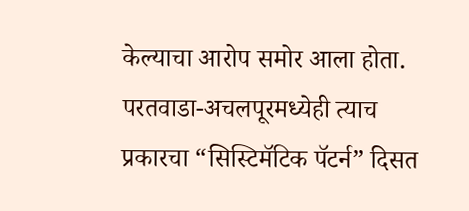केल्याचा आरोप समोर आला होता. परतवाडा-अचलपूरमध्येही त्याच प्रकारचा “सिस्टिमॅटिक पॅटर्न” दिसत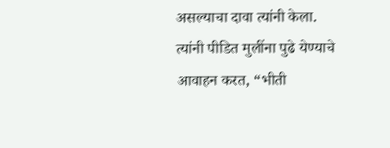असल्याचा दावा त्यांनी केला.
त्यांनी पीडित मुलींना पुढे येण्याचे आवाहन करत, “भीती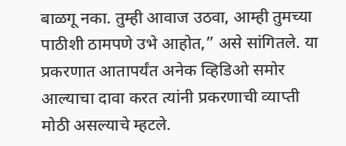बाळगू नका. तुम्ही आवाज उठवा, आम्ही तुमच्या पाठीशी ठामपणे उभे आहोत,” असे सांगितले. या प्रकरणात आतापर्यंत अनेक व्हिडिओ समोर आल्याचा दावा करत त्यांनी प्रकरणाची व्याप्ती मोठी असल्याचे म्हटले.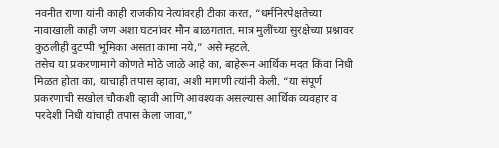नवनीत राणा यांनी काही राजकीय नेत्यांवरही टीका करत, “धर्मनिरपेक्षतेच्या नावाखाली काही जण अशा घटनांवर मौन बाळगतात. मात्र मुलींच्या सुरक्षेच्या प्रश्नावर कुठलीही दुटप्पी भूमिका असता कामा नये,” असे म्हटले.
तसेच या प्रकरणामागे कोणते मोठे जाळे आहे का, बाहेरून आर्थिक मदत किंवा निधी मिळत होता का, याचाही तपास व्हावा, अशी मागणी त्यांनी केली. “या संपूर्ण प्रकरणाची सखोल चौकशी व्हावी आणि आवश्यक असल्यास आर्थिक व्यवहार व परदेशी निधी यांचाही तपास केला जावा,”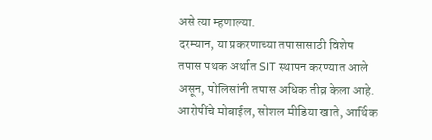असे त्या म्हणाल्या.
दरम्यान, या प्रकरणाच्या तपासासाठी विशेष तपास पथक अर्थात SIT स्थापन करण्यात आले असून, पोलिसांनी तपास अधिक तीव्र केला आहे. आरोपींचे मोबाईल, सोशल मीडिया खाते, आर्थिक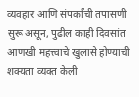व्यवहार आणि संपर्कांची तपासणी सुरू असून, पुढील काही दिवसांत आणखी महत्त्वाचे खुलासे होण्याची शक्यता व्यक्त केली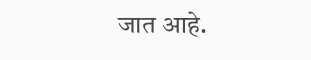जात आहे.